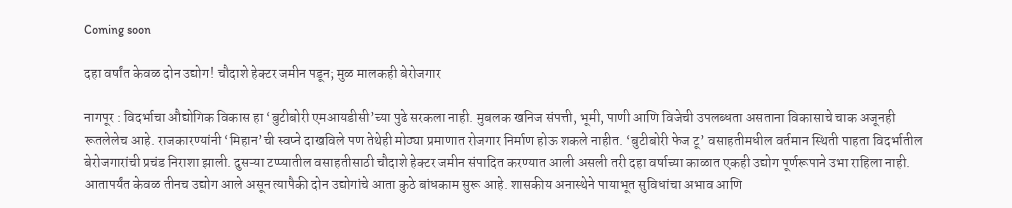Coming soon

दहा वर्षांत केवळ दोन उद्योग! चौदाशे हेक्टर जमीन पडून; मुळ मालकही बेरोजगार

नागपूर : विदर्भाचा औद्योगिक विकास हा ‘बुटीबोरी एमआयडीसी’च्या पुढे सरकला नाही. मुबलक खनिज संपत्ती, भूमी, पाणी आणि विजेची उपलब्धता असताना विकासाचे चाक अजूनही रूतलेलेच आहे. राजकारण्यांनी ‘मिहान’ची स्वप्ने दाखविले पण तेथेही मोठ्या प्रमाणात रोजगार निर्माण होऊ शकले नाहीत. ‘बुटीबोरी फेज टू’ वसाहतीमधील वर्तमान स्थिती पाहता विदर्भातील बेरोजगारांची प्रचंड निराशा झाली. दुसऱ्या टप्प्‍यातील वसाहतीसाठी चौदाशे हेक्टर जमीन संपादित करण्यात आली असली तरी दहा वर्षाच्या काळात एकही उद्योग पूर्णरूपाने उभा राहिला नाही. आतापर्यंत केवळ तीनच उद्योग आले असून त्यापैकी दोन उद्योगांचे आता कुठे बांधकाम सुरू आहे. शासकीय अनास्थेने पायाभूत सुविधांचा अभाव आणि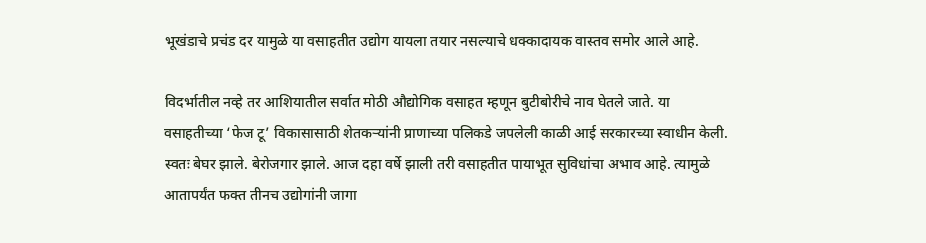भूखंडाचे प्रचंड दर यामुळे या वसाहतीत उद्योग यायला तयार नसल्याचे धक्कादायक वास्तव समोर आले आहे.

विदर्भातील नव्हे तर आशियातील सर्वात मोठी औद्योगिक वसाहत म्हणून बुटीबोरीचे नाव घेतले जाते. या वसाहतीच्या ‘फेज टू’ विकासासाठी शेतकऱ्यांनी प्राणाच्या पलिकडे जपलेली काळी आई सरकारच्या स्वाधीन केली. स्वतः बेघर झाले. बेरोजगार झाले. आज दहा वर्षे झाली तरी वसाहतीत पायाभूत सुविधांचा अभाव आहे. त्यामुळे आतापर्यंत फक्त तीनच उद्योगांनी जागा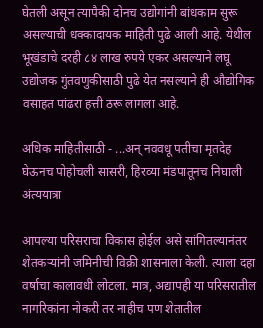घेतली असून त्यापैकी दोनच उद्योगांनी बांधकाम सुरू असल्याची धक्कादायक माहिती पुढे आली आहे. येथील भूखंडाचे दरही ८४ लाख रुपये एकर असल्याने लघू उद्योजक गुंतवणुकीसाठी पुढे येत नसल्याने ही औद्योगिक वसाहत पांढरा हत्ती ठरू लागला आहे.

अधिक माहितीसाठी - ...अन् नववधू पतीचा मृतदेह घेऊनच पोहोचली सासरी, हिरव्या मंडपातूनच निघाली अंत्ययात्रा

आपल्या परिसराचा विकास होईल असे सांगितल्यानंतर शेतकऱ्यांनी जमिनीची विक्री शासनाला केली. त्याला दहा वर्षाचा कालावधी लोटला. मात्र, अद्यापही या परिसरातील नागरिकांना नोकरी तर नाहीच पण शेतातील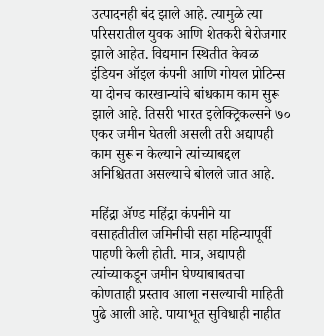उत्पादनही बंद झाले आहे. त्यामुळे त्या परिसरातील युवक आणि शेतकरी बेरोजगार झाले आहेत. विद्यमान स्थितीत केवळ इंडियन ऑइल कंपनी आणि गोयल प्रोटिन्स या दोनच कारखान्यांचे बांधकाम काम सुरू झाले आहे. तिसरी भारत इलेक्ट्रिकल्सने ७० एकर जमीन घेतली असली तरी अद्यापही काम सुरू न केल्याने त्यांच्याबद्दल अनिश्चितता असल्याचे बोलले जात आहे.

महिंद्रा ॲण्ड महिंद्रा कंपनीने या वसाहतीतील जमिनीची सहा महिन्यापूर्वी पाहणी केली होती. मात्र, अद्यापही त्यांच्याकडून जमीन घेण्याबाबतचा कोणताही प्रस्ताव आला नसल्याची माहिती पुढे आली आहे. पायाभूत सुविधाही नाहीत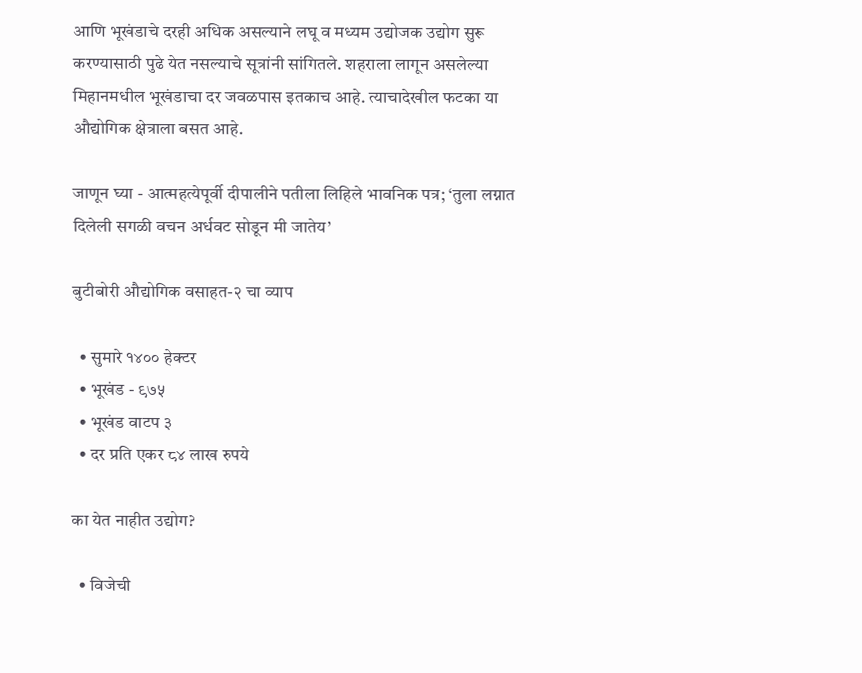आणि भूखंडाचे दरही अधिक असल्याने लघू व मध्यम उद्योजक उद्योग सुरू करण्यासाठी पुढे येत नसल्याचे सूत्रांनी सांगितले. शहराला लागून असलेल्या मिहानमधील भूखंडाचा दर जवळपास इतकाच आहे. त्याचादेखील फटका या औद्योगिक क्षेत्राला बसत आहे.

जाणून घ्या - आत्महत्येपूर्वी दीपालीने पतीला लिहिले भावनिक पत्र; ‘तुला लग्नात दिलेली सगळी वचन अर्धवट सोडून मी जातेय’

बुटीबोरी औद्योगिक वसाहत-२ चा व्याप

  • सुमारे १४०० हेक्टर
  • भूखंड - ९७५
  • भूखंड वाटप ३
  • दर प्रति एकर ८४ लाख रुपये

का येत नाहीत उद्योग?

  • विजेची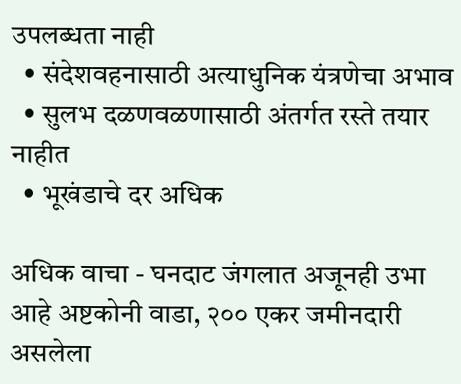उपलब्धता नाही
  • संदेशवहनासाठी अत्याधुनिक यंत्रणेचा अभाव
  • सुलभ दळणवळणासाठी अंतर्गत रस्ते तयार नाहीत
  • भूखंडाचे दर अधिक

अधिक वाचा - घनदाट जंगलात अजूनही उभा आहे अष्टकोनी वाडा, २०० एकर जमीनदारी असलेला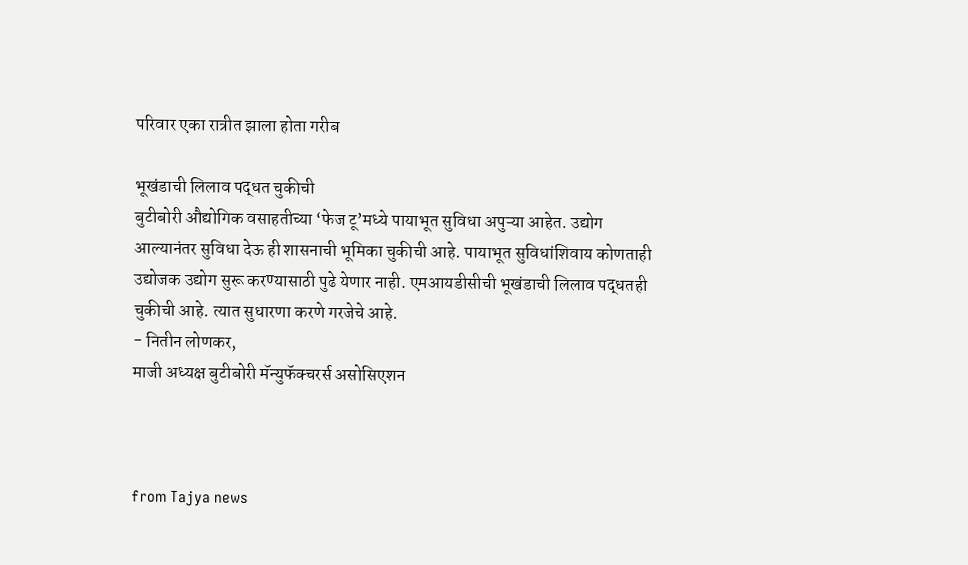परिवार एका रात्रीत झाला होता गरीब

भूखंडाची लिलाव पद्धत चुकीची
बुटीबोरी औद्योगिक वसाहतीच्या ‘फेज टू’मध्ये पायाभूत सुविधा अपुऱ्या आहेत. उद्योग आल्यानंतर सुविधा देऊ ही शासनाची भूमिका चुकीची आहे. पायाभूत सुविधांशिवाय कोणताही उद्योजक उद्योग सुरू करण्यासाठी पुढे येणार नाही. एमआयडीसीची भूखंडाची लिलाव पद्धतही चुकीची आहे. त्यात सुधारणा करणे गरजेचे आहे.
- नितीन लोणकर,
माजी अध्यक्ष बुटीबोरी मॅन्युफॅक्चरर्स असोसिएशन



from Tajya news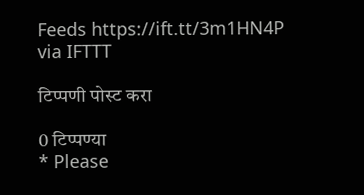Feeds https://ift.tt/3m1HN4P
via IFTTT

टिप्पणी पोस्ट करा

0 टिप्पण्या
* Please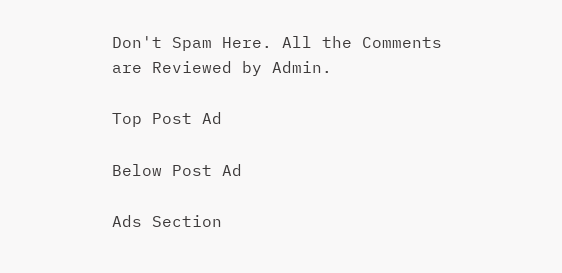Don't Spam Here. All the Comments are Reviewed by Admin.

Top Post Ad

Below Post Ad

Ads Section